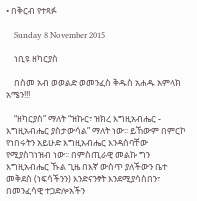• በቅርብ የተጻፉ

    Sunday 8 November 2015

    ነቢዩ ዘካርያስ

    በስመ አብ ወወልድ ወመንፈስ ቅዱስ አሐዱ አምላክ አሜን!!!

    “ዘካርያስ” ማለት “ዝኩር፣ ዝክረ እግዚአብሔር - እግዚአብሔር ያስታውሳል” ማለት ነው፡፡ ይኸውም በምርኮ የነበሩትን አይሁድ እግዚአብሔር እንዳሰባቸው የሚያስገነዝብ ነው፡፡ በምስጢራዊ መልኩ ግን እግዚአብሔር ኹል ጊዜ በእኛ ውስጥ ያለችውን ቤተ መቅደስ (ነፍሳችንን) እንድናንፃት እንደሚያሳስበን፣ በመንፈሳዊ ተጋድሎአችን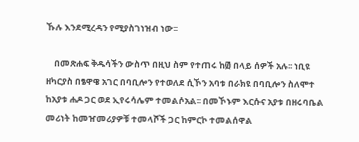ኹሉ እንደሚረዳን የሚያስገነዝብ ነው፡፡

    በመጽሐፍ ቅዱሳችን ውስጥ በዚህ ስም የተጠሩ ከ፴ በላይ ሰዎች አሉ፡፡ ነቢዩ ዘካርያስ በፄዋዌ አገር በባቢሎን የተወለደ ሲኾን አባቱ በራክዩ በባቢሎን ስለሞተ ከአያቱ ሐዶ ጋር ወደ ኢየሩሳሌም ተመልሶአል፡፡ በመኾኑም እርሱና አያቱ በዘሩባቤል መሪነት ከመዠመሪያዎቹ ተመላሾች ጋር ከምርኮ ተመልሰዋል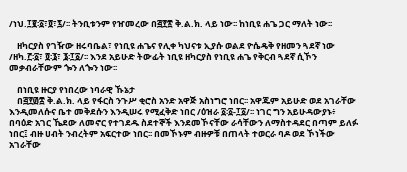/ነህ.፲፪፡፩፣፬፣፯/፡፡ ትንቢቱንም የዠመረው በ፭፻፳ ቅ.ል.ክ. ላይ ነው፡፡ ከነቢዩ ሐጌ ጋር ማለት ነው፡፡

    ዘካርያስ የገዥው ዘሩባቤል፣ የነቢዩ ሐጌና የሊቀ ካህናቱ ኢያሱ ወልደ ዮሴዴቅ የዘመን ጓደኛ ነው /ዘካ.፫፡፩፣ ፬፡፮፣ ፮፡፲፩/፡፡ እንደ አይሁድ ትውፊት ነቢዩ ዘካርያስ የነቢዩ ሐጌ የቅርብ ጓደኛ ሲኾን መቃብራቸውም ጐን ለጐን ነው፡፡

    በነቢዩ ዙርያ የነበረው ነባራዊ ኹኔታ
    በ፭፻፴፰ ቅ.ል.ክ. ላይ የፋርስ ንጉሥ ቂሮስ አንድ አዋጅ አስነግሮ ነበር፡፡ አዋጁም አይሁድ ወደ አገራቸው እንዲመለሱና ቤተ መቅደሱን እንዲሠሩ የሚፈቅድ ነበር /ዕዝራ ፩፡፩-፲፩/፡፡ ነገር ግን አይሁዳውያኑ፥ በባዕድ አገር ኼደው ለመኖር የተገደዱ ስደተኞች እንደመኾናቸው ራሳቸውን ለማስተዳደር በጣም ይለፉ ነበር፤ ብዙ ሀብት ንብረትም አፍርተው ነበር፡፡ በመኾኑም ብዙዎቹ በጠላት ተወርራ ባዶ ወደ ኾነችው አገራቸው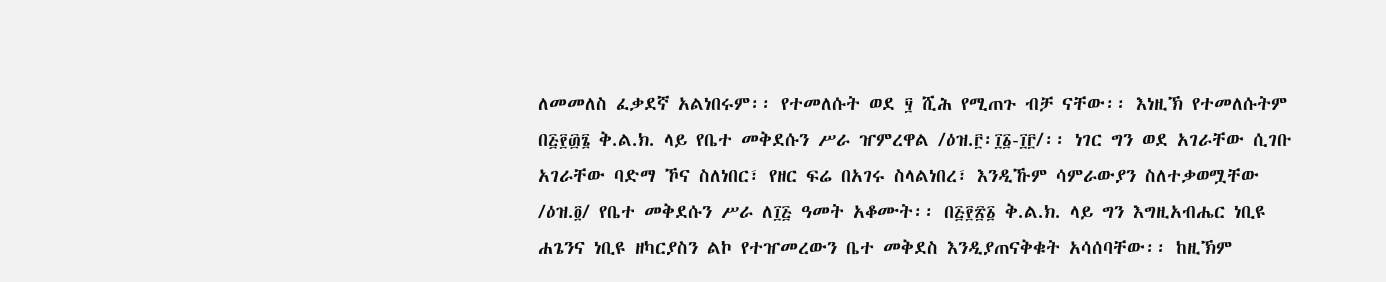ለመመለስ ፈቃደኛ አልነበሩም፡፡ የተመለሱት ወደ ፶ ሺሕ የሚጠጉ ብቻ ናቸው፡፡ እነዚኽ የተመለሱትም በ፭፻፴፮ ቅ.ል.ክ. ላይ የቤተ መቅደሱን ሥራ ዠምረዋል /ዕዝ.፫፡፲፩-፲፫/፡፡ ነገር ግን ወደ አገራቸው ሲገቡ አገራቸው ባድማ ኾና ስለነበር፣ የዘር ፍሬ በአገሩ ስላልነበረ፣ እንዲኹም ሳምራውያን ስለተቃወሟቸው /ዕዝ.፬/ የቤተ መቅደሱን ሥራ ለ፲፭ ዓመት አቆሙት፡፡ በ፭፻፳፩ ቅ.ል.ክ. ላይ ግን እግዚአብሔር ነቢዩ ሐጌንና ነቢዩ ዘካርያስን ልኮ የተዠመረውን ቤተ መቅደስ እንዲያጠናቅቁት አሳሰባቸው፡፡ ከዚኽም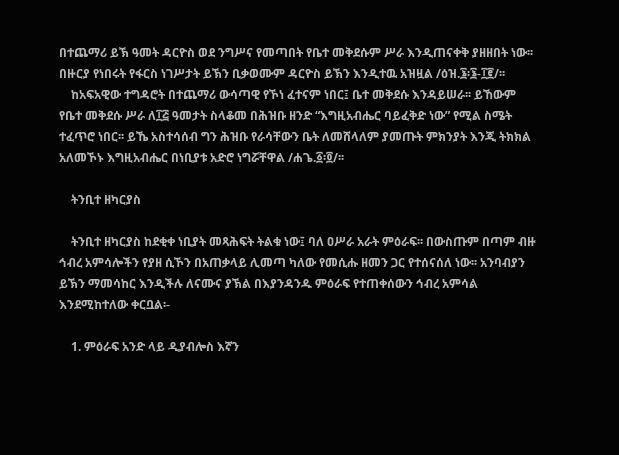በተጨማሪ ይኽ ዓመት ዳርዮስ ወደ ንግሥና የመጣበት የቤተ መቅደሱም ሥራ እንዲጠናቀቅ ያዘዘበት ነው፡፡ በዙርያ የነበሩት የፋርስ ነገሥታት ይኽን ቢቃወሙም ዳርዮስ ይኽን እንዲተዉ አዝዟል /ዕዝ.፮፡፮-፲፪/፡፡
    ከአፍአዊው ተግዳሮት በተጨማሪ ውሳጣዊ የኾነ ፈተናም ነበር፤ ቤተ መቅደሱ እንዳይሠራ፡፡ ይኸውም የቤተ መቅደሱ ሥራ ለ፲፭ ዓመታት ስላቆመ በሕዝቡ ዘንድ “እግዚአብሔር ባይፈቅድ ነው” የሚል ስሜት ተፈጥሮ ነበር፡፡ ይኼ አስተሳሰብ ግን ሕዝቡ የራሳቸውን ቤት ለመሸላለም ያመጡት ምክንያት እንጂ ትክክል አለመኾኑ እግዚአብሔር በነቢያቱ አድሮ ነግሯቸዋል /ሐጌ.፩፡፬/፡፡

    ትንቢተ ዘካርያስ

    ትንቢተ ዘካርያስ ከደቂቀ ነቢያት መጻሕፍት ትልቁ ነው፤ ባለ ዐሥራ አራት ምዕራፍ፡፡ በውስጡም በጣም ብዙ ኅብረ አምሳሎችን የያዘ ሲኾን በአጠቃላይ ሊመጣ ካለው የመሲሑ ዘመን ጋር የተሰናሰለ ነው፡፡ አንባብያን ይኽን ማመሳከር እንዲችሉ ለናሙና ያኽል በእያንዳንዱ ምዕራፍ የተጠቀሰውን ኅብረ አምሳል እንደሚከተለው ቀርቧል፡-

    1. ምዕራፍ አንድ ላይ ዲያብሎስ እኛን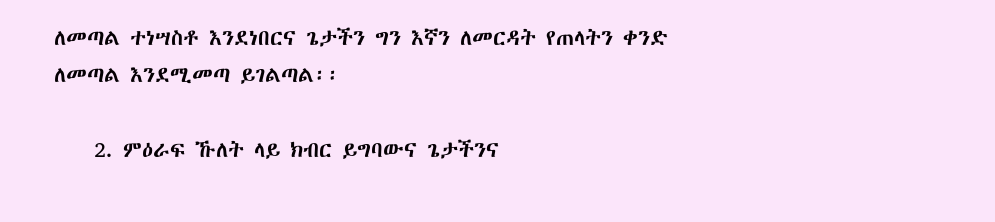ለመጣል ተነሣስቶ እንደነበርና ጌታችን ግን እኛን ለመርዳት የጠላትን ቀንድ ለመጣል እንደሚመጣ ይገልጣል፡፡

    2. ምዕራፍ ኹለት ላይ ክብር ይግባውና ጌታችንና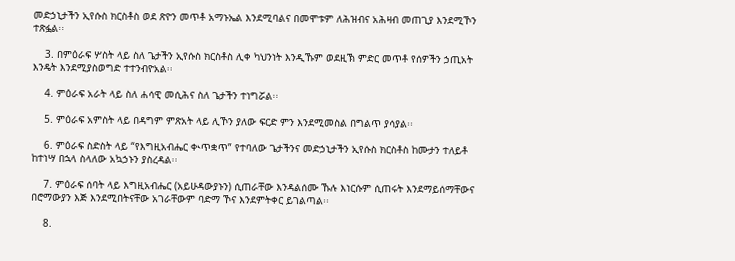መድኃኒታችን ኢየሱስ ክርስቶስ ወደ ጽዮን መጥቶ አማኑኤል እንደሚባልና በመሞቱም ለሕዝብና አሕዛብ መጠጊያ እንደሚኾን ተጽፏል፡፡

    3. በምዕራፍ ሦስት ላይ ስለ ጌታችን ኢየሱስ ክርስቶስ ሊቀ ካህንነት እንዲኹም ወደዚኽ ምድር መጥቶ የሰዎችን ኃጢአት እንዴት እንደሚያስወግድ ተተንብዮአል፡፡

    4. ምዕራፍ አራት ላይ ስለ ሐሳዊ መሲሕና ስለ ጌታችን ተነግሯል፡፡

    5. ምዕራፍ አምስት ላይ በዳግም ምጽአት ላይ ሊኾን ያለው ፍርድ ምን እንደሚመስል በግልጥ ያሳያል፡፡

    6. ምዕራፍ ስድስት ላይ “የእግዚአብሔር ቊጥቋጥ” የተባለው ጌታችንና መድኃኒታችን ኢየሱስ ክርስቶስ ከሙታን ተለይቶ ከተነሣ በኋላ ስላለው አኳኃኑን ያስረዳል፡፡

    7. ምዕራፍ ሰባት ላይ እግዚአብሔር (አይሁዳውያኑን) ሲጠራቸው እንዳልሰሙ ኹሉ እነርሱም ሲጠሩት እንደማይሰማቸውና በሮማውያን እጅ እንደሚበትናቸው አገራቸውም ባድማ ኾና እንደምትቀር ይገልጣል፡፡

    8.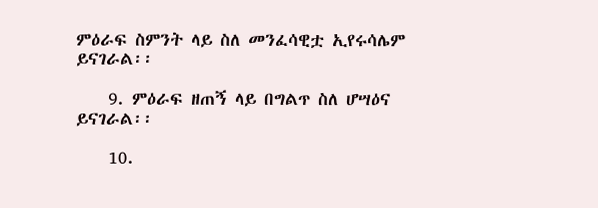ምዕራፍ ስምንት ላይ ስለ መንፈሳዊቷ ኢየሩሳሌም ይናገራል፡፡

    9. ምዕራፍ ዘጠኝ ላይ በግልጥ ስለ ሆሣዕና ይናገራል፡፡

    10.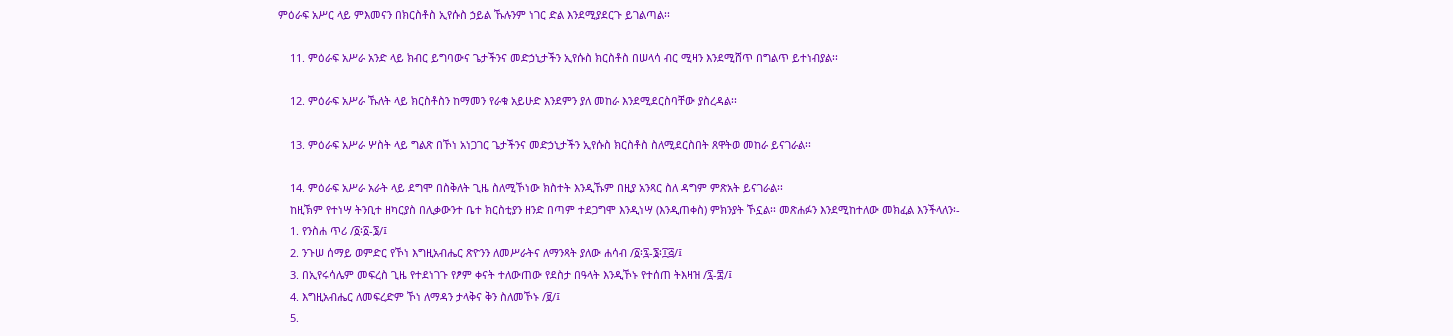ምዕራፍ አሥር ላይ ምእመናን በክርስቶስ ኢየሱስ ኃይል ኹሉንም ነገር ድል እንደሚያደርጉ ይገልጣል፡፡

    11. ምዕራፍ አሥራ አንድ ላይ ክብር ይግባውና ጌታችንና መድኃኒታችን ኢየሱስ ክርስቶስ በሠላሳ ብር ሚዛን እንደሚሸጥ በግልጥ ይተነብያል፡፡

    12. ምዕራፍ አሥራ ኹለት ላይ ክርስቶስን ከማመን የራቁ አይሁድ እንደምን ያለ መከራ እንደሚደርስባቸው ያስረዳል፡፡

    13. ምዕራፍ አሥራ ሦስት ላይ ግልጽ በኾነ አነጋገር ጌታችንና መድኃኒታችን ኢየሱስ ክርስቶስ ስለሚደርስበት ጸዋትወ መከራ ይናገራል፡፡

    14. ምዕራፍ አሥራ አራት ላይ ደግሞ በስቅለት ጊዜ ስለሚኾነው ክስተት እንዲኹም በዚያ አንጻር ስለ ዳግም ምጽአት ይናገራል፡፡
    ከዚኽም የተነሣ ትንቢተ ዘካርያስ በሊቃውንተ ቤተ ክርስቲያን ዘንድ በጣም ተደጋግሞ እንዲነሣ (እንዲጠቀስ) ምክንያት ኾኗል፡፡ መጽሐፉን እንደሚከተለው መክፈል እንችላለን፡-
    1. የንስሐ ጥሪ /፩፡፩-፮/፤
    2. ንጉሠ ሰማይ ወምድር የኾነ እግዚአብሔር ጽዮንን ለመሥራትና ለማንጻት ያለው ሐሳብ /፩፡፯-፮፡፲፭/፤
    3. በኢየሩሳሌም መፍረስ ጊዜ የተደነገጉ የፆም ቀናት ተለውጠው የደስታ በዓላት እንዲኾኑ የተሰጠ ትእዛዝ /፯-፰/፤
    4. እግዚአብሔር ለመፍረድም ኾነ ለማዳን ታላቅና ቅን ስለመኾኑ /፱/፤
    5.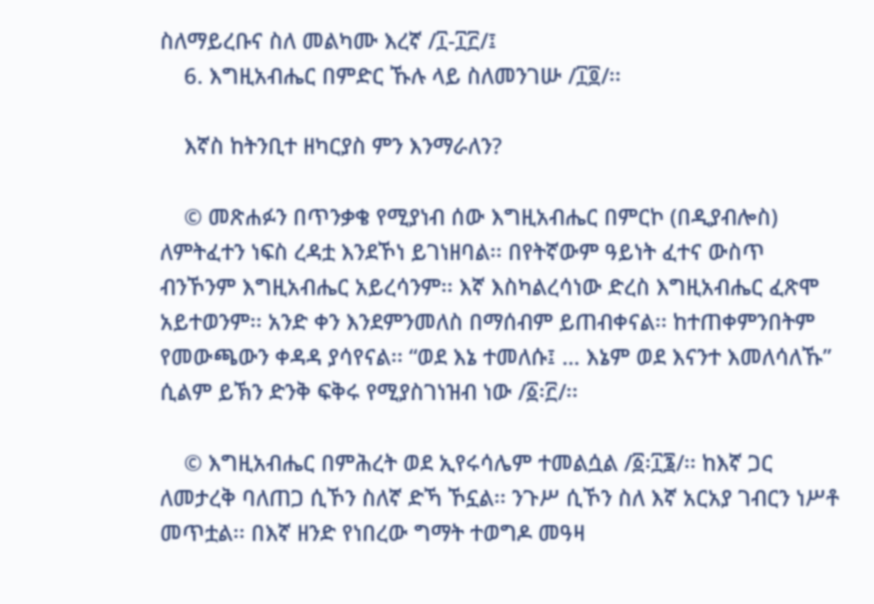ስለማይረቡና ስለ መልካሙ እረኛ /፲-፲፫/፤
    6. እግዚአብሔር በምድር ኹሉ ላይ ስለመንገሡ /፲፬/፡፡

    እኛስ ከትንቢተ ዘካርያስ ምን እንማራለን?

    © መጽሐፉን በጥንቃቄ የሚያነብ ሰው እግዚአብሔር በምርኮ (በዲያብሎስ) ለምትፈተን ነፍስ ረዳቷ እንደኾነ ይገነዘባል፡፡ በየትኛውም ዓይነት ፈተና ውስጥ ብንኾንም እግዚአብሔር አይረሳንም፡፡ እኛ እስካልረሳነው ድረስ እግዚአብሔር ፈጽሞ አይተወንም፡፡ አንድ ቀን እንደምንመለስ በማሰብም ይጠብቀናል፡፡ ከተጠቀምንበትም የመውጫውን ቀዳዳ ያሳየናል፡፡ “ወደ እኔ ተመለሱ፤ … እኔም ወደ እናንተ እመለሳለኹ” ሲልም ይኽን ድንቅ ፍቅሩ የሚያስገነዝብ ነው /፩፡፫/፡፡

    © እግዚአብሔር በምሕረት ወደ ኢየሩሳሌም ተመልሷል /፩፡፲፮/፡፡ ከእኛ ጋር ለመታረቅ ባለጠጋ ሲኾን ስለኛ ድኻ ኾኗል፡፡ ንጉሥ ሲኾን ስለ እኛ አርአያ ገብርን ነሥቶ መጥቷል፡፡ በእኛ ዘንድ የነበረው ግማት ተወግዶ መዓዛ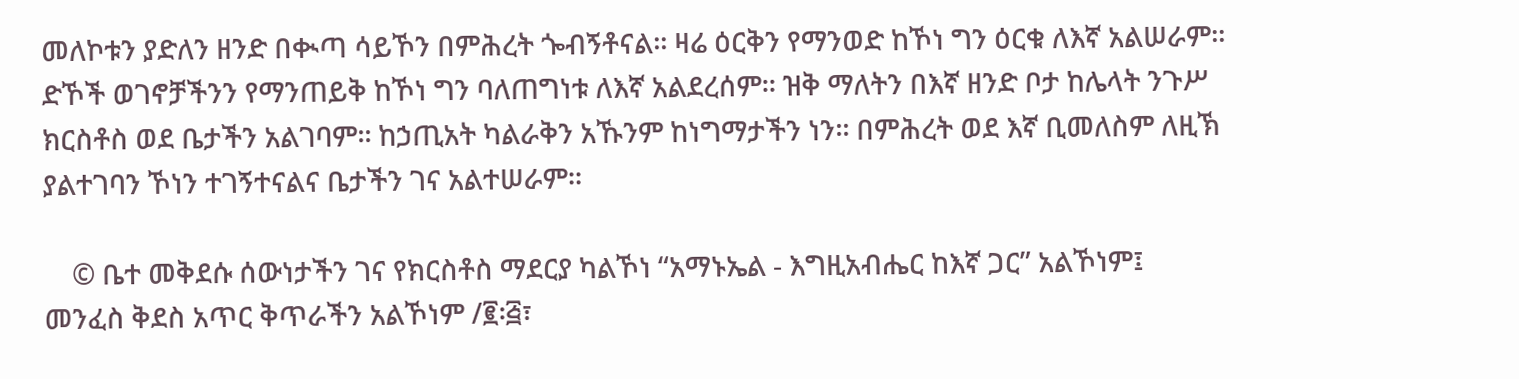መለኮቱን ያድለን ዘንድ በቊጣ ሳይኾን በምሕረት ጐብኝቶናል፡፡ ዛሬ ዕርቅን የማንወድ ከኾነ ግን ዕርቁ ለእኛ አልሠራም፡፡ ድኾች ወገኖቻችንን የማንጠይቅ ከኾነ ግን ባለጠግነቱ ለእኛ አልደረሰም፡፡ ዝቅ ማለትን በእኛ ዘንድ ቦታ ከሌላት ንጉሥ ክርስቶስ ወደ ቤታችን አልገባም፡፡ ከኃጢአት ካልራቅን አኹንም ከነግማታችን ነን፡፡ በምሕረት ወደ እኛ ቢመለስም ለዚኽ ያልተገባን ኾነን ተገኝተናልና ቤታችን ገና አልተሠራም፡፡

    © ቤተ መቅደሱ ሰውነታችን ገና የክርስቶስ ማደርያ ካልኾነ “አማኑኤል - እግዚአብሔር ከእኛ ጋር” አልኾነም፤ መንፈስ ቅደስ አጥር ቅጥራችን አልኾነም /፪፡፭፣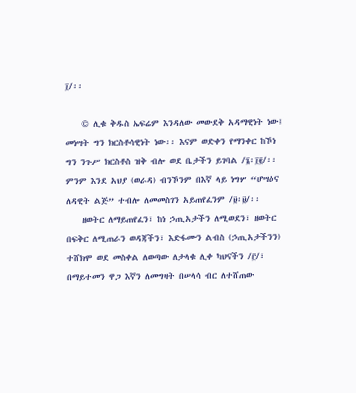፲/፡፡

    © ሊቁ ቅዱስ ኤፍሬም እንዳለው መውደቅ አዳማዊነት ነው፤ መነሣት ግን ክርስቶሳዊነት ነው፡፡ እናም ወድቀን የማንቀር ከኾነ ግን ንጉሥ ክርስቶስ ዝቅ ብሎ ወደ ቤታችን ይገባል /፮፡፲፪/፡፡ ምንም እንደ አህያ (ወራዳ) ብንኾንም በእኛ ላይ ነግሦ “ሆሣዕና ለዳዊት ልጅ” ተብሎ ለመመስገን አይጠየፈንም /፱፡፱/፡፡
    ዘወትር ለማይጠየፈን፣ ከነ ኃጢአታችን ለሚወደን፣ ዘወትር በፍቅር ለሚጠራን ወዳጃችን፣ እድፋሙን ልብስ (ኃጢአታችንን) ተሸክሞ ወደ መስቀል ለወጣው ለታላቁ ሊቀ ካህናችን /፫/፣ በማይተመን ዋጋ እኛን ለመግዛት በሠላሳ ብር ለተሸጠው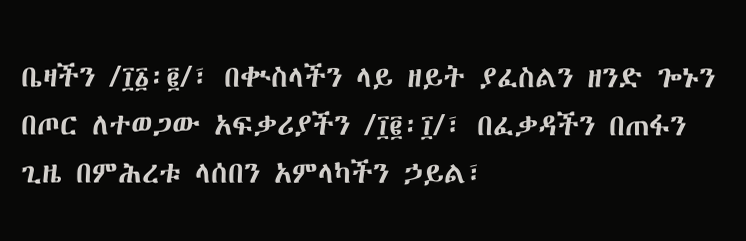ቤዛችን /፲፩፡፪/፣ በቊስላችን ላይ ዘይት ያፈስልን ዘንድ ጐኑን በጦር ለተወጋው አፍቃሪያችን /፲፪፡፲/፣ በፈቃዳችን በጠፋን ጊዜ በምሕረቱ ላሰበን አምላካችን ኃይል፣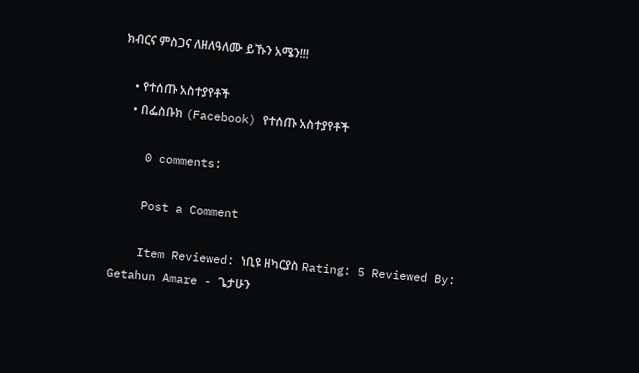ክብርና ምስጋና ለዘለዓለሙ ይኹን አሜን!!!

    • የተሰጡ አስተያየቶች
    • በፌስቡክ (Facebook) የተሰጡ አስተያየቶች

    0 comments:

    Post a Comment

    Item Reviewed: ነቢዩ ዘካርያስ Rating: 5 Reviewed By: Getahun Amare - ጌታሁን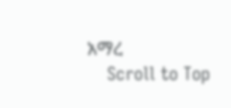አማረ
    Scroll to Top